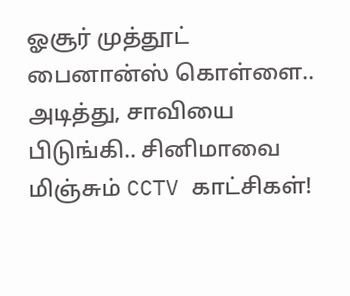ஓசூர் முத்தூட் பைனான்ஸ் கொள்ளை.. அடித்து, சாவியை பிடுங்கி.. சினிமாவை மிஞ்சும் CCTV காட்சிகள்!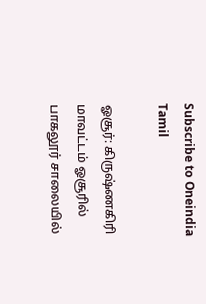Subscribe to Oneindia Tamil

ஓசூர்: கிருஷ்ணகிரி மாவட்டம் ஓசூரில் பாகலூர் சாலையில்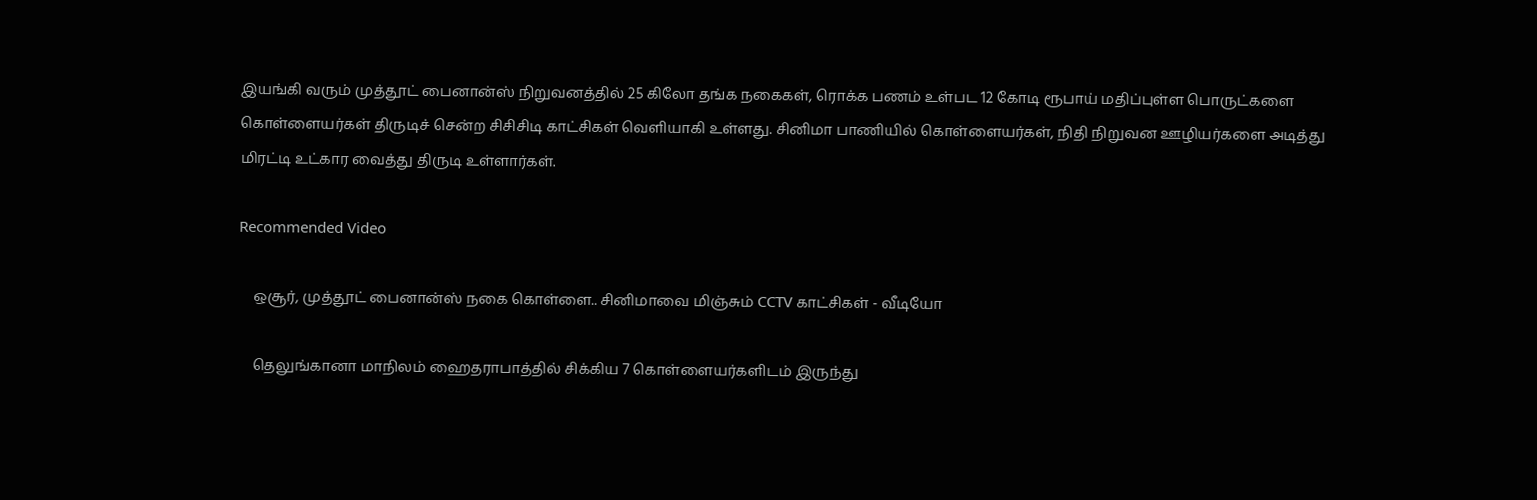இயங்கி வரும் முத்தூட் பைனான்ஸ் நிறுவனத்தில் 25 கிலோ தங்க நகைகள், ரொக்க பணம் உள்பட 12 கோடி ரூபாய் மதிப்புள்ள பொருட்களை கொள்ளையர்கள் திருடிச் சென்ற சிசிசிடி காட்சிகள் வெளியாகி உள்ளது. சினிமா பாணியில் கொள்ளையர்கள், நிதி நிறுவன ஊழியர்களை அடித்து மிரட்டி உட்கார வைத்து திருடி உள்ளார்கள்.

Recommended Video

    ஒசூர், முத்தூட் பைனான்ஸ் நகை கொள்ளை.. சினிமாவை மிஞ்சும் CCTV காட்சிகள் - வீடியோ

    தெலுங்கானா மாநிலம் ஹைதராபாத்தில் சிக்கிய 7 கொள்ளையர்களிடம் இருந்து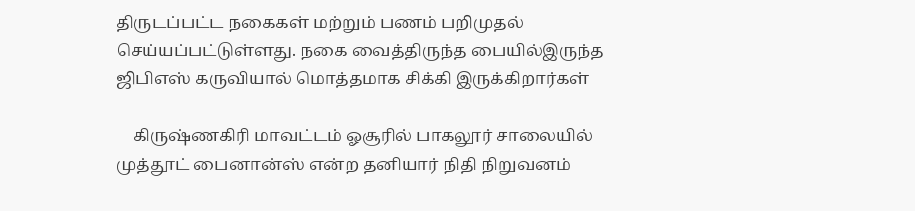திருடப்பட்ட நகைகள் மற்றும் பணம் பறிமுதல் செய்யப்பட்டுள்ளது. நகை வைத்திருந்த பையில்இருந்த ஜிபிஎஸ் கருவியால் மொத்தமாக சிக்கி இருக்கிறார்கள்

    கிருஷ்ணகிரி மாவட்டம் ஓசூரில் பாகலூர் சாலையில் முத்தூட் பைனான்ஸ் என்ற தனியார் நிதி நிறுவனம்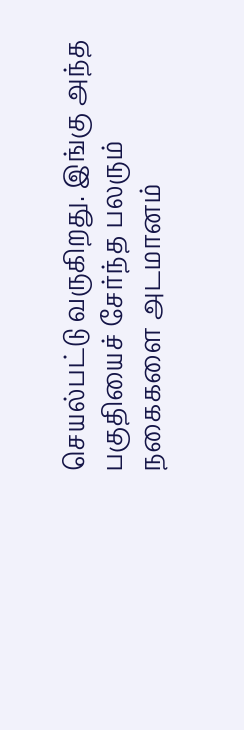செயல்பட்டு வருகிறது. இங்கு அந்த பகுதியைச் சேர்ந்த பலரும் நகைகளை அடமானம்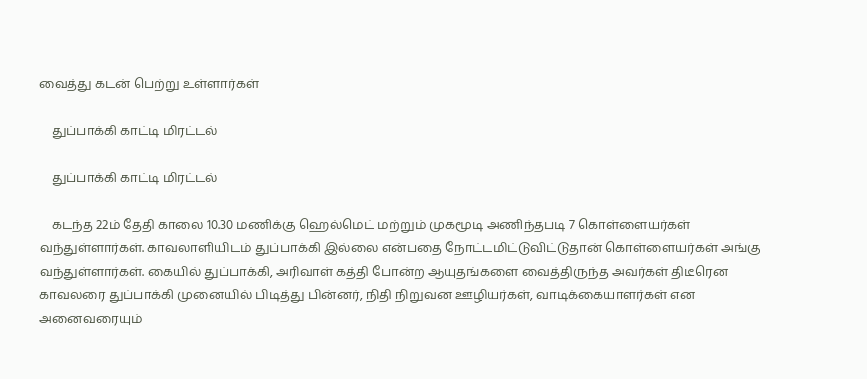வைத்து கடன் பெற்று உள்ளார்கள்

    துப்பாக்கி காட்டி மிரட்டல்

    துப்பாக்கி காட்டி மிரட்டல்

    கடந்த 22ம் தேதி காலை 10.30 மணிக்கு ஹெல்மெட் மற்றும் முகமூடி அணிந்தபடி 7 கொள்ளையர்கள் வந்துள்ளார்கள். காவலாளியிடம் துப்பாக்கி இல்லை என்பதை நோட்டமிட்டுவிட்டுதான் கொள்ளையர்கள் அங்கு வந்துள்ளார்கள். கையில் துப்பாக்கி, அரிவாள் கத்தி போன்ற ஆயுதங்களை வைத்திருந்த அவர்கள் திடீரென காவலரை துப்பாக்கி முனையில் பிடித்து பின்னர், நிதி நிறுவன ஊழியர்கள், வாடிக்கையாளர்கள் என அனைவரையும்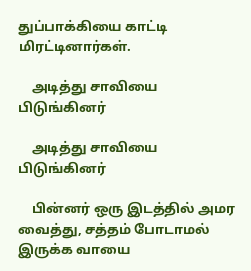துப்பாக்கியை காட்டி மிரட்டினார்கள்.

    அடித்து சாவியை பிடுங்கினர்

    அடித்து சாவியை பிடுங்கினர்

    பின்னர் ஒரு இடத்தில் அமர வைத்து, சத்தம் போடாமல் இருக்க வாயை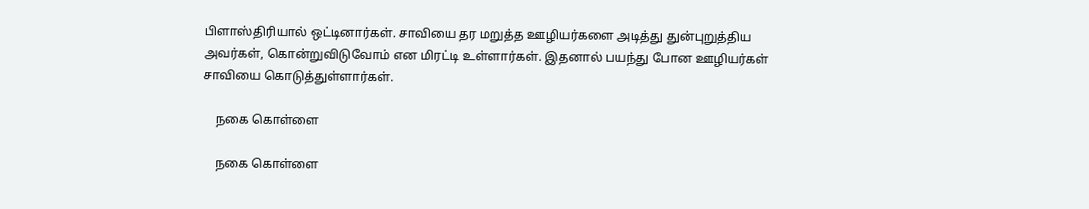பிளாஸ்திரியால் ஒட்டினார்கள். சாவியை தர மறுத்த ஊழியர்களை அடித்து துன்புறுத்திய அவர்கள், கொன்றுவிடுவோம் என மிரட்டி உள்ளார்கள். இதனால் பயந்து போன ஊழியர்கள் சாவியை கொடுத்துள்ளார்கள்.

    நகை கொள்ளை

    நகை கொள்ளை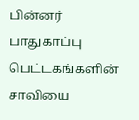பின்னர் பாதுகாப்பு பெட்டகங்களின் சாவியை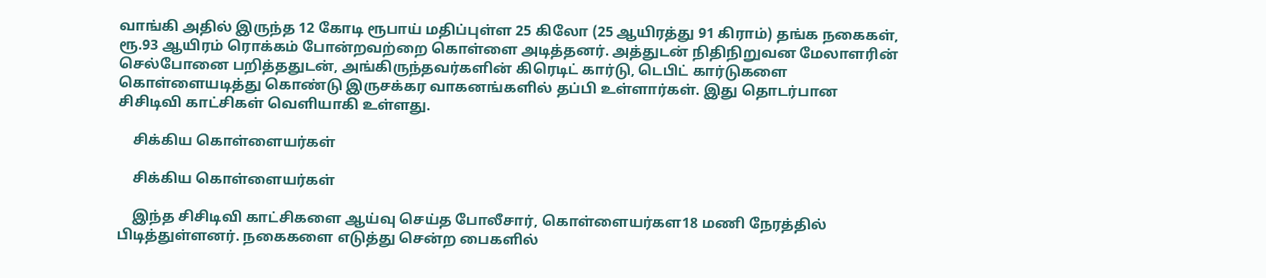வாங்கி அதில் இருந்த 12 கோடி ரூபாய் மதிப்புள்ள 25 கிலோ (25 ஆயிரத்து 91 கிராம்) தங்க நகைகள், ரூ.93 ஆயிரம் ரொக்கம் போன்றவற்றை கொள்ளை அடித்தனர். அத்துடன் நிதிநிறுவன மேலாளரின் செல்போனை பறித்ததுடன், அங்கிருந்தவர்களின் கிரெடிட் கார்டு, டெபிட் கார்டுகளை கொள்ளையடித்து கொண்டு இருசக்கர வாகனங்களில் தப்பி உள்ளார்கள். இது தொடர்பான சிசிடிவி காட்சிகள் வெளியாகி உள்ளது.

    சிக்கிய கொள்ளையர்கள்

    சிக்கிய கொள்ளையர்கள்

    இந்த சிசிடிவி காட்சிகளை ஆய்வு செய்த போலீசார், கொள்ளையர்கள18 மணி நேரத்தில் பிடித்துள்ளனர். நகைகளை எடுத்து சென்ற பைகளில்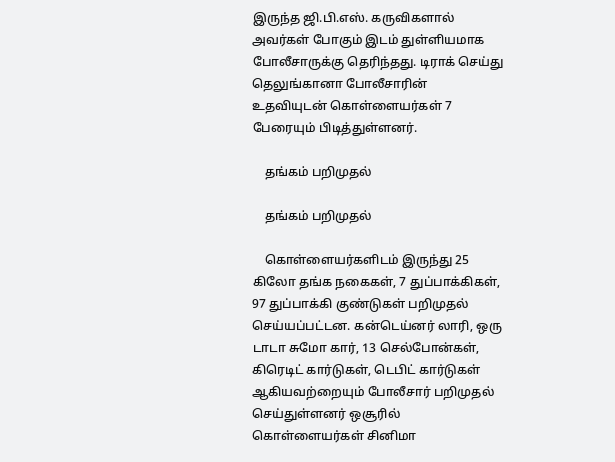இருந்த ஜி.பி.எஸ். கருவிகளால் அவர்கள் போகும் இடம் துள்ளியமாக போலீசாருக்கு தெரிந்தது. டிராக் செய்து தெலுங்கானா போலீசாரின் உதவியுடன் கொள்ளையர்கள் 7 பேரையும் பிடித்துள்ளனர்.

    தங்கம் பறிமுதல்

    தங்கம் பறிமுதல்

    கொள்ளையர்களிடம் இருந்து 25 கிலோ தங்க நகைகள், 7 துப்பாக்கிகள், 97 துப்பாக்கி குண்டுகள் பறிமுதல் செய்யப்பட்டன. கன்டெய்னர் லாரி, ஒரு டாடா சுமோ கார், 13 செல்போன்கள், கிரெடிட் கார்டுகள், டெபிட் கார்டுகள் ஆகியவற்றையும் போலீசார் பறிமுதல் செய்துள்ளனர் ஒசூரில் கொள்ளையர்கள் சினிமா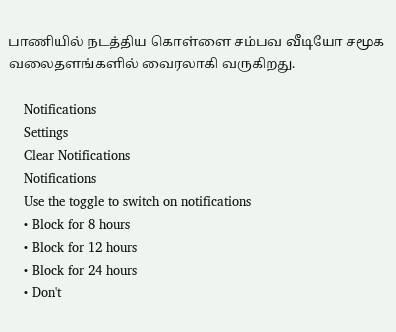பாணியில் நடத்திய கொள்ளை சம்பவ வீடியோ சமூக வலைதளங்களில் வைரலாகி வருகிறது.

    Notifications
    Settings
    Clear Notifications
    Notifications
    Use the toggle to switch on notifications
    • Block for 8 hours
    • Block for 12 hours
    • Block for 24 hours
    • Don't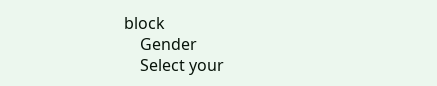block
    Gender
    Select your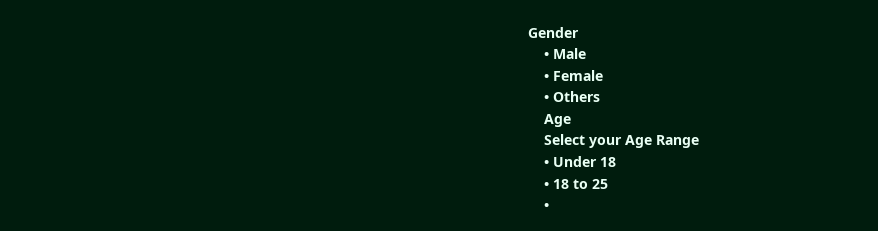Gender
    • Male
    • Female
    • Others
    Age
    Select your Age Range
    • Under 18
    • 18 to 25
    •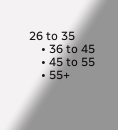26 to 35
    • 36 to 45
    • 45 to 55
    • 55+